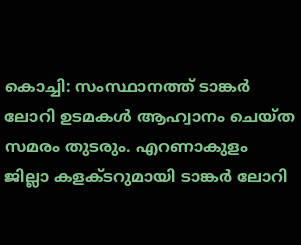കൊച്ചി: സംസ്ഥാനത്ത് ടാങ്കർ ലോറി ഉടമകൾ ആഹ്വാനം ചെയ്ത സമരം തുടരും. എറണാകുളം ജില്ലാ കളക്ടറുമായി ടാങ്കർ ലോറി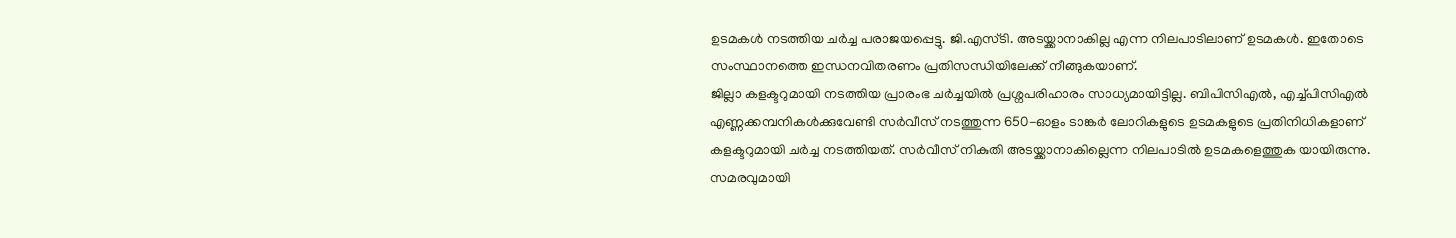ഉടമകൾ നടത്തിയ ചർച്ച പരാജയപ്പെട്ടു. ജി.എസ്ടി. അടയ്ക്കാനാകില്ല എന്ന നിലപാടിലാണ് ഉടമകൾ. ഇതോടെ സംസ്ഥാനത്തെ ഇന്ധനവിതരണം പ്രതിസന്ധിയിലേക്ക് നീങ്ങുകയാണ്.
ജില്ലാ കളക്ടറുമായി നടത്തിയ പ്രാരംഭ ചർച്ചയിൽ പ്രശ്നപരിഹാരം സാധ്യമായിട്ടില്ല. ബിപിസിഎൽ, എച്ച്പിസിഎൽ എണ്ണക്കമ്പനികൾക്കുവേണ്ടി സർവീസ് നടത്തുന്ന 650-ഓളം ടാങ്കർ ലോറികളുടെ ഉടമകളുടെ പ്രതിനിധികളാണ് കളക്ടറുമായി ചർച്ച നടത്തിയത്. സർവീസ് നികുതി അടയ്ക്കാനാകില്ലെന്ന നിലപാടിൽ ഉടമകളെത്തുക യായിരുന്നു. സമരവുമായി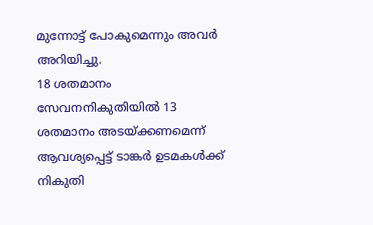മുന്നോട്ട് പോകുമെന്നും അവർ അറിയിച്ചു.
18 ശതമാനം സേവനനികുതിയിൽ 13 ശതമാനം അടയ്ക്കണമെന്ന് ആവശ്യപ്പെട്ട് ടാങ്കർ ഉടമകൾക്ക് നികുതി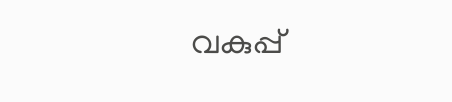വകുപ്പ്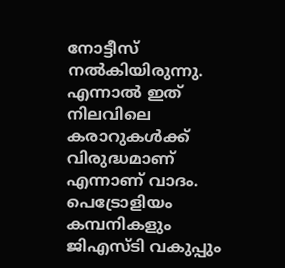നോട്ടീസ് നൽകിയിരുന്നു. എന്നാൽ ഇത് നിലവിലെ കരാറുകൾക്ക് വിരുദ്ധമാണ് എന്നാണ് വാദം. പെട്രോളിയം കമ്പനികളും ജിഎസ്ടി വകുപ്പും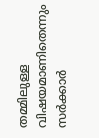തമ്മിലുള്ള വിഷയമാണിതെന്നും സർക്കാർ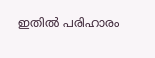ഇതിൽ പരിഹാരം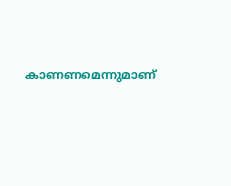കാണണമെന്നുമാണ്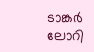ടാങ്കർ ലോറി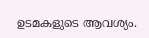ഉടമകളുടെ ആവശ്യം.